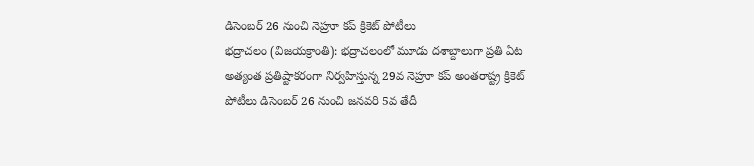డిసెంబర్ 26 నుంచి నెహ్రూ కప్ క్రికెట్ పోటీలు
భద్రాచలం (విజయక్రాంతి): భద్రాచలంలో మూడు దశాబ్దాలుగా ప్రతి ఏట అత్యంత ప్రతిష్టాకరంగా నిర్వహిస్తున్న 29వ నెహ్రూ కప్ అంతరాష్ట్ర క్రికెట్ పోటీలు డిసెంబర్ 26 నుంచి జనవరి 5వ తేదీ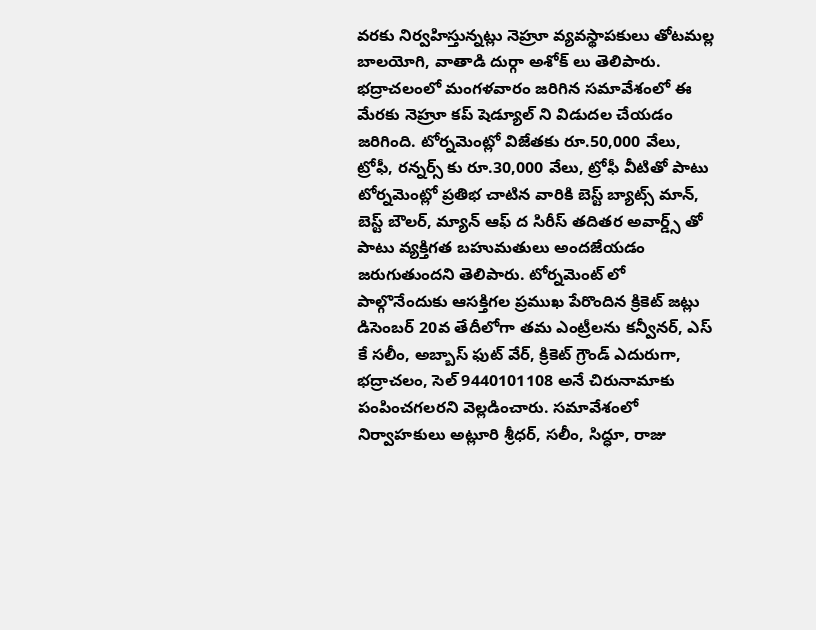వరకు నిర్వహిస్తున్నట్లు నెహ్రూ వ్యవస్థాపకులు తోటమల్ల బాలయోగి, వాతాడి దుర్గా అశోక్ లు తెలిపారు. భద్రాచలంలో మంగళవారం జరిగిన సమావేశంలో ఈ మేరకు నెహ్రూ కప్ షెడ్యూల్ ని విడుదల చేయడం జరిగింది. టోర్నమెంట్లో విజేతకు రూ.50,000 వేలు, ట్రోఫీ, రన్నర్స్ కు రూ.30,000 వేలు, ట్రోఫీ వీటితో పాటు టోర్నమెంట్లో ప్రతిభ చాటిన వారికి బెస్ట్ బ్యాట్స్ మాన్, బెస్ట్ బౌలర్, మ్యాన్ ఆఫ్ ద సిరీస్ తదితర అవార్డ్స్ తో పాటు వ్యక్తిగత బహుమతులు అందజేయడం జరుగుతుందని తెలిపారు. టోర్నమెంట్ లో పాల్గొనేందుకు ఆసక్తిగల ప్రముఖ పేరొందిన క్రికెట్ జట్లు డిసెంబర్ 20వ తేదీలోగా తమ ఎంట్రీలను కన్వీనర్, ఎస్ కే సలీం, అబ్బాస్ ఫుట్ వేర్, క్రికెట్ గ్రౌండ్ ఎదురుగా, భద్రాచలం, సెల్ 9440101108 అనే చిరునామాకు పంపించగలరని వెల్లడించారు. సమావేశంలో నిర్వాహకులు అట్లూరి శ్రీధర్, సలీం, సిద్ధూ, రాజు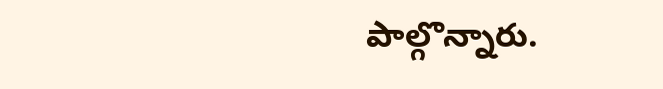పాల్గొన్నారు.